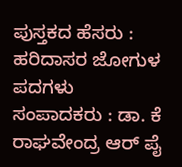ಪುಸ್ತಕದ ಹೆಸರು : ಹರಿದಾಸರ ಜೋಗುಳ ಪದಗಳು
ಸಂಪಾದಕರು : ಡಾ. ಕೆ ರಾಘವೇಂದ್ರ ಆರ್ ಪೈ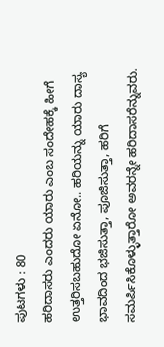ಪುಟಗಳು : 80
ಹರಿದಾಸರು ಎಂದರು ಯಾರು ಎಂಬ ಸಂದೇಹಕ್ಕೆ ಹೀಗೆ ಉತ್ತರಿಸಬಹುದೋ ಏನೋ.. ಹರಿಯನ್ನು ಯಾರು ದಾಸ್ಯ ಭಾವದಿಂದ ಭಜಿಸುತ್ತಾ, ಪೂಜಿಸುತ್ತಾ, ಹರಿಗೆ ಸಮರ್ಪಿಸಿಕೊಳ್ಳುತ್ತಾರೋ ಅವರನ್ನೇ ಹರಿದಾಸರೆನ್ನುವರು.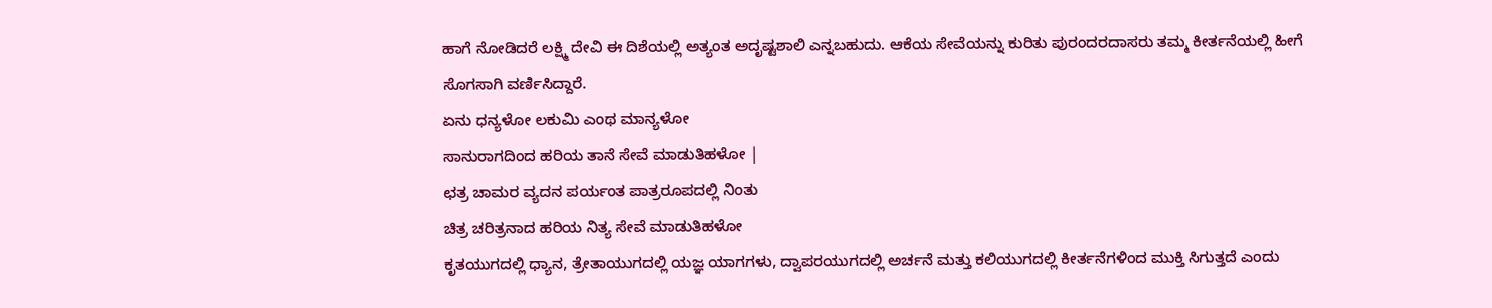ಹಾಗೆ ನೋಡಿದರೆ ಲಕ್ಷ್ಮಿ ದೇವಿ ಈ ದಿಶೆಯಲ್ಲಿ ಅತ್ಯಂತ ಅದೃಷ್ಟಶಾಲಿ ಎನ್ನಬಹುದು. ಆಕೆಯ ಸೇವೆಯನ್ನು ಕುರಿತು ಪುರಂದರದಾಸರು ತಮ್ಮ ಕೀರ್ತನೆಯಲ್ಲಿ ಹೀಗೆ ಸೊಗಸಾಗಿ ವರ್ಣಿಸಿದ್ದಾರೆ.
ಏನು ಧನ್ಯಳೋ ಲಕುಮಿ ಎಂಥ ಮಾನ್ಯಳೋ
ಸಾನುರಾಗದಿಂದ ಹರಿಯ ತಾನೆ ಸೇವೆ ಮಾಡುತಿಹಳೋ |
ಛತ್ರ ಚಾಮರ ವ್ಯದನ ಪರ್ಯಂತ ಪಾತ್ರರೂಪದಲ್ಲಿ ನಿಂತು
ಚಿತ್ರ ಚರಿತ್ರನಾದ ಹರಿಯ ನಿತ್ಯ ಸೇವೆ ಮಾಡುತಿಹಳೋ
ಕೃತಯುಗದಲ್ಲಿ ಧ್ಯಾನ, ತ್ರೇತಾಯುಗದಲ್ಲಿ ಯಜ್ಞ ಯಾಗಗಳು, ದ್ವಾಪರಯುಗದಲ್ಲಿ ಅರ್ಚನೆ ಮತ್ತು ಕಲಿಯುಗದಲ್ಲಿ ಕೀರ್ತನೆಗಳಿಂದ ಮುಕ್ತಿ ಸಿಗುತ್ತದೆ ಎಂದು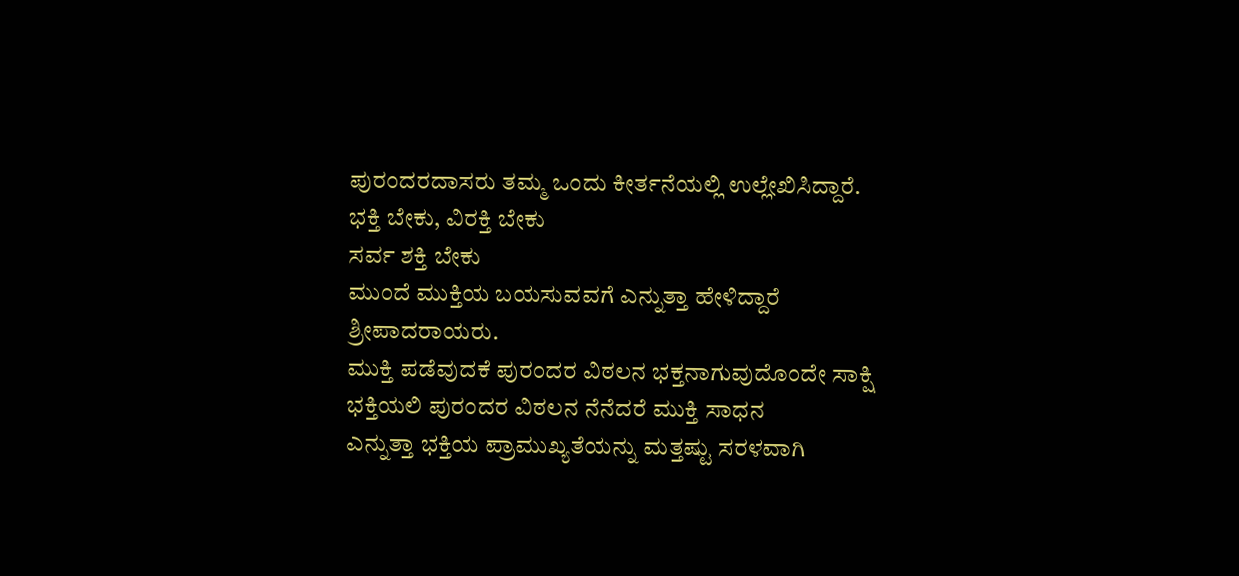ಪುರಂದರದಾಸರು ತಮ್ಮ ಒಂದು ಕೀರ್ತನೆಯಲ್ಲಿ ಉಲ್ಲೇಖಿಸಿದ್ದಾರೆ.
ಭಕ್ತಿ ಬೇಕು, ವಿರಕ್ತಿ ಬೇಕು
ಸರ್ವ ಶಕ್ತಿ ಬೇಕು
ಮುಂದೆ ಮುಕ್ತಿಯ ಬಯಸುವವಗೆ ಎನ್ನುತ್ತಾ ಹೇಳಿದ್ದಾರೆ ಶ್ರೀಪಾದರಾಯರು.
ಮುಕ್ತಿ ಪಡೆವುದಕೆ ಪುರಂದರ ವಿಠಲನ ಭಕ್ತನಾಗುವುದೊಂದೇ ಸಾಕ್ಷಿ
ಭಕ್ತಿಯಲಿ ಪುರಂದರ ವಿಠಲನ ನೆನೆದರೆ ಮುಕ್ತಿ ಸಾಧನ
ಎನ್ನುತ್ತಾ ಭಕ್ತಿಯ ಪ್ರಾಮುಖ್ಯತೆಯನ್ನು ಮತ್ತಷ್ಟು ಸರಳವಾಗಿ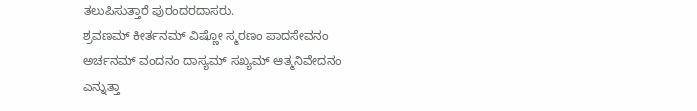ತಲುಪಿಸುತ್ತಾರೆ ಪುರಂದರದಾಸರು.
ಶ್ರವಣಮ್ ಕೀರ್ತನಮ್ ವಿಷ್ಣೋ ಸ್ಮರಣಂ ಪಾದಸೇವನಂ
ಅರ್ಚನಮ್ ವಂದನಂ ದಾಸ್ಯಮ್ ಸಖ್ಯಮ್ ಆತ್ಮನಿವೇದನಂ
ಎನ್ನುತ್ತಾ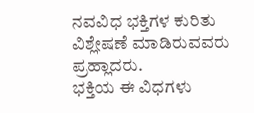ನವವಿಧ ಭಕ್ತಿಗಳ ಕುರಿತು ವಿಶ್ಲೇಷಣೆ ಮಾಡಿರುವವರು ಪ್ರಹ್ಲಾದರು.
ಭಕ್ತಿಯ ಈ ವಿಧಗಳು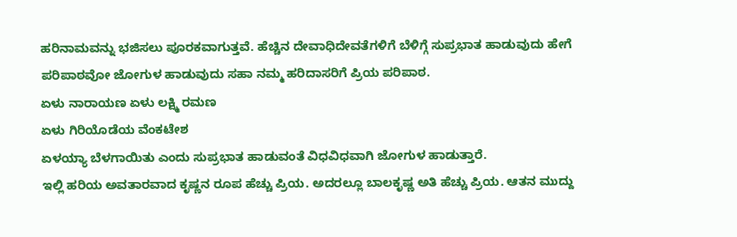ಹರಿನಾಮವನ್ನು ಭಜಿಸಲು ಪೂರಕವಾಗುತ್ತವೆ. ಹೆಚ್ಚಿನ ದೇವಾಧಿದೇವತೆಗಳಿಗೆ ಬೆಳಿಗ್ಗೆ ಸುಪ್ರಭಾತ ಹಾಡುವುದು ಹೇಗೆ ಪರಿಪಾಠವೋ ಜೋಗುಳ ಹಾಡುವುದು ಸಹಾ ನಮ್ಮ ಹರಿದಾಸರಿಗೆ ಪ್ರಿಯ ಪರಿಪಾಠ.
ಏಳು ನಾರಾಯಣ ಏಳು ಲಕ್ಷ್ಮಿ ರಮಣ
ಏಳು ಗಿರಿಯೊಡೆಯ ವೆಂಕಟೇಶ
ಏಳಯ್ಯಾ ಬೆಳಗಾಯಿತು ಎಂದು ಸುಪ್ರಭಾತ ಹಾಡುವಂತೆ ವಿಧವಿಧವಾಗಿ ಜೋಗುಳ ಹಾಡುತ್ತಾರೆ.
ಇಲ್ಲಿ ಹರಿಯ ಅವತಾರವಾದ ಕೃಷ್ಣನ ರೂಪ ಹೆಚ್ಚು ಪ್ರಿಯ. ಅದರಲ್ಲೂ ಬಾಲಕೃಷ್ಣ ಅತಿ ಹೆಚ್ಚು ಪ್ರಿಯ. ಆತನ ಮುದ್ದು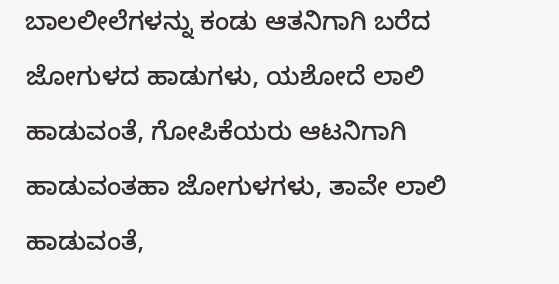ಬಾಲಲೀಲೆಗಳನ್ನು ಕಂಡು ಆತನಿಗಾಗಿ ಬರೆದ ಜೋಗುಳದ ಹಾಡುಗಳು, ಯಶೋದೆ ಲಾಲಿ ಹಾಡುವಂತೆ, ಗೋಪಿಕೆಯರು ಆಟನಿಗಾಗಿ ಹಾಡುವಂತಹಾ ಜೋಗುಳಗಳು, ತಾವೇ ಲಾಲಿ ಹಾಡುವಂತೆ,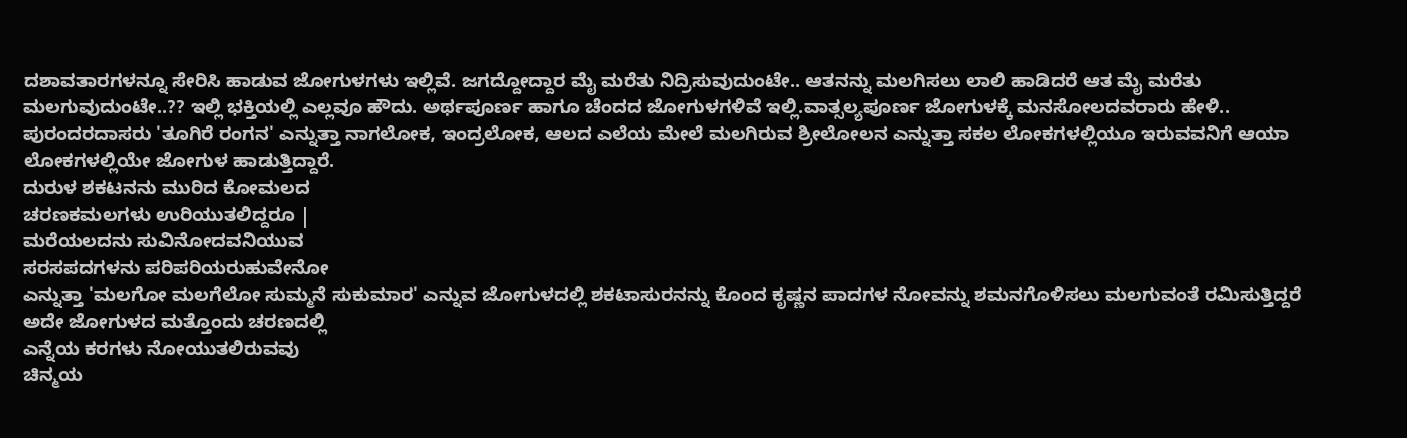ದಶಾವತಾರಗಳನ್ನೂ ಸೇರಿಸಿ ಹಾಡುವ ಜೋಗುಳಗಳು ಇಲ್ಲಿವೆ. ಜಗದ್ದೋದ್ದಾರ ಮೈ ಮರೆತು ನಿದ್ರಿಸುವುದುಂಟೇ.. ಆತನನ್ನು ಮಲಗಿಸಲು ಲಾಲಿ ಹಾಡಿದರೆ ಆತ ಮೈ ಮರೆತು ಮಲಗುವುದುಂಟೇ..?? ಇಲ್ಲಿ ಭಕ್ತಿಯಲ್ಲಿ ಎಲ್ಲವೂ ಹೌದು. ಅರ್ಥಪೂರ್ಣ ಹಾಗೂ ಚೆಂದದ ಜೋಗುಳಗಳಿವೆ ಇಲ್ಲಿ.ವಾತ್ಸಲ್ಯಪೂರ್ಣ ಜೋಗುಳಕ್ಕೆ ಮನಸೋಲದವರಾರು ಹೇಳಿ..
ಪುರಂದರದಾಸರು 'ತೂಗಿರೆ ರಂಗನ' ಎನ್ನುತ್ತಾ ನಾಗಲೋಕ, ಇಂದ್ರಲೋಕ, ಆಲದ ಎಲೆಯ ಮೇಲೆ ಮಲಗಿರುವ ಶ್ರೀಲೋಲನ ಎನ್ನುತ್ತಾ ಸಕಲ ಲೋಕಗಳಲ್ಲಿಯೂ ಇರುವವನಿಗೆ ಆಯಾ ಲೋಕಗಳಲ್ಲಿಯೇ ಜೋಗುಳ ಹಾಡುತ್ತಿದ್ದಾರೆ.
ದುರುಳ ಶಕಟನನು ಮುರಿದ ಕೋಮಲದ
ಚರಣಕಮಲಗಳು ಉರಿಯುತಲಿದ್ದರೂ |
ಮರೆಯಲದನು ಸುವಿನೋದವನಿಯುವ
ಸರಸಪದಗಳನು ಪರಿಪರಿಯರುಹುವೇನೋ
ಎನ್ನುತ್ತಾ 'ಮಲಗೋ ಮಲಗೆಲೋ ಸುಮ್ಮನೆ ಸುಕುಮಾರ' ಎನ್ನುವ ಜೋಗುಳದಲ್ಲಿ ಶಕಟಾಸುರನನ್ನು ಕೊಂದ ಕೃಷ್ಣನ ಪಾದಗಳ ನೋವನ್ನು ಶಮನಗೊಳಿಸಲು ಮಲಗುವಂತೆ ರಮಿಸುತ್ತಿದ್ದರೆ ಅದೇ ಜೋಗುಳದ ಮತ್ತೊಂದು ಚರಣದಲ್ಲಿ
ಎನ್ನೆಯ ಕರಗಳು ನೋಯುತಲಿರುವವು
ಚಿನ್ಮಯ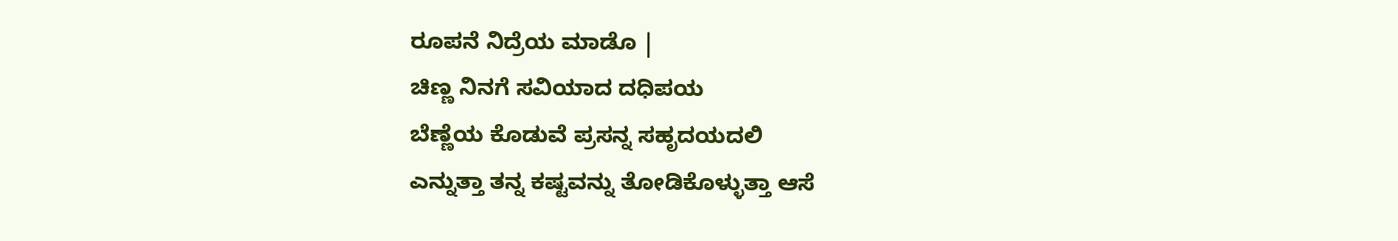ರೂಪನೆ ನಿದ್ರೆಯ ಮಾಡೊ |
ಚಿಣ್ಣ ನಿನಗೆ ಸವಿಯಾದ ದಧಿಪಯ
ಬೆಣ್ಣೆಯ ಕೊಡುವೆ ಪ್ರಸನ್ನ ಸಹೃದಯದಲಿ
ಎನ್ನುತ್ತಾ ತನ್ನ ಕಷ್ಟವನ್ನು ತೋಡಿಕೊಳ್ಳುತ್ತಾ ಆಸೆ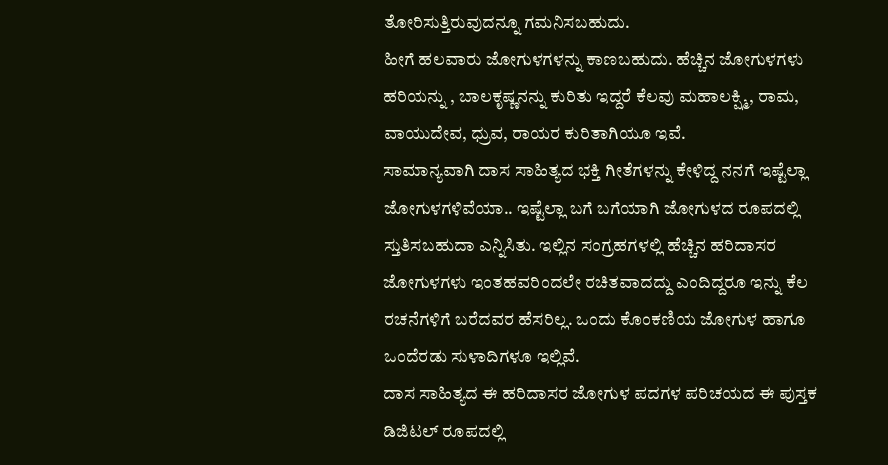ತೋರಿಸುತ್ತಿರುವುದನ್ನೂ ಗಮನಿಸಬಹುದು.
ಹೀಗೆ ಹಲವಾರು ಜೋಗುಳಗಳನ್ನು ಕಾಣಬಹುದು. ಹೆಚ್ಚಿನ ಜೋಗುಳಗಳು ಹರಿಯನ್ನು , ಬಾಲಕೃಷ್ಣನನ್ನು ಕುರಿತು ಇದ್ದರೆ ಕೆಲವು ಮಹಾಲಕ್ಷ್ಮಿ, ರಾಮ, ವಾಯುದೇವ, ಧ್ರುವ, ರಾಯರ ಕುರಿತಾಗಿಯೂ ಇವೆ.
ಸಾಮಾನ್ಯವಾಗಿ ದಾಸ ಸಾಹಿತ್ಯದ ಭಕ್ತಿ ಗೀತೆಗಳನ್ನು ಕೇಳಿದ್ದ ನನಗೆ ಇಷ್ಟೆಲ್ಲಾ ಜೋಗುಳಗಳಿವೆಯಾ.. ಇಷ್ಟೆಲ್ಲಾ ಬಗೆ ಬಗೆಯಾಗಿ ಜೋಗುಳದ ರೂಪದಲ್ಲಿ ಸ್ತುತಿಸಬಹುದಾ ಎನ್ನಿಸಿತು. ಇಲ್ಲಿನ ಸಂಗ್ರಹಗಳಲ್ಲಿ ಹೆಚ್ಚಿನ ಹರಿದಾಸರ ಜೋಗುಳಗಳು ಇಂತಹವರಿಂದಲೇ ರಚಿತವಾದದ್ದು ಎಂದಿದ್ದರೂ ಇನ್ನು ಕೆಲ ರಚನೆಗಳಿಗೆ ಬರೆದವರ ಹೆಸರಿಲ್ಲ. ಒಂದು ಕೊಂಕಣಿಯ ಜೋಗುಳ ಹಾಗೂ ಒಂದೆರಡು ಸುಳಾದಿಗಳೂ ಇಲ್ಲಿವೆ.
ದಾಸ ಸಾಹಿತ್ಯದ ಈ ಹರಿದಾಸರ ಜೋಗುಳ ಪದಗಳ ಪರಿಚಯದ ಈ ಪುಸ್ತಕ ಡಿಜಿಟಲ್ ರೂಪದಲ್ಲಿ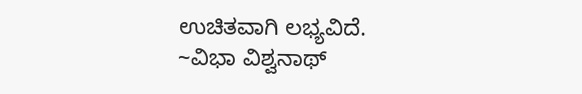ಉಚಿತವಾಗಿ ಲಭ್ಯವಿದೆ.
~ವಿಭಾ ವಿಶ್ವನಾಥ್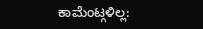ಕಾಮೆಂಟ್ಗಳಿಲ್ಲ: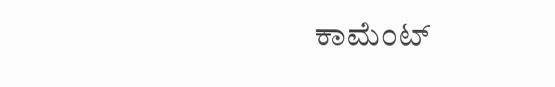ಕಾಮೆಂಟ್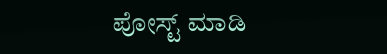ಪೋಸ್ಟ್ ಮಾಡಿ